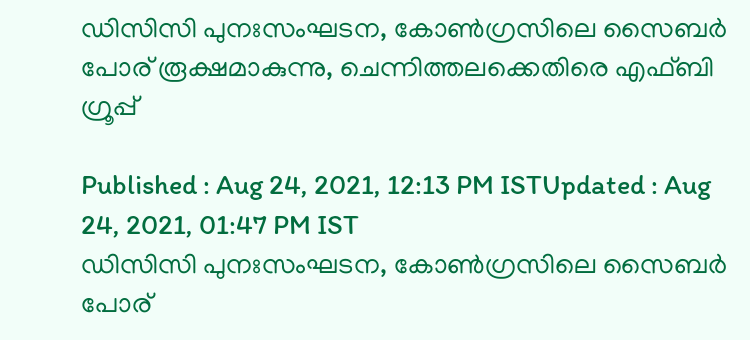ഡിസിസി പുനഃസംഘടന, കോൺഗ്രസിലെ സൈബർ പോര് രൂക്ഷമാകുന്നു, ചെന്നിത്തലക്കെതിരെ എഫ്ബി ഗ്രൂപ്പ്

Published : Aug 24, 2021, 12:13 PM ISTUpdated : Aug 24, 2021, 01:47 PM IST
ഡിസിസി പുനഃസംഘടന, കോൺഗ്രസിലെ സൈബർ പോര്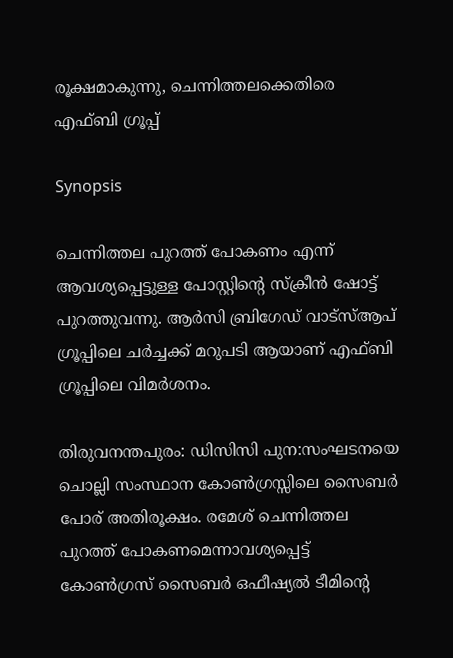രൂക്ഷമാകുന്നു, ചെന്നിത്തലക്കെതിരെ എഫ്ബി ഗ്രൂപ്പ്

Synopsis

ചെന്നിത്തല പുറത്ത് പോകണം എന്ന് ആവശ്യപ്പെട്ടുള്ള പോസ്റ്റിന്‍റെ സ്ക്രീന്‍ ഷോട്ട് പുറത്തുവന്നു. ആര്‍സി ബ്രിഗേഡ് വാട്സ്ആപ് ഗ്രൂപ്പിലെ ചർച്ചക്ക് മറുപടി ആയാണ് എഫ്ബി ഗ്രൂപ്പിലെ വിമർശനം.

തിരുവനന്തപുരം: ഡിസിസി പുന:സംഘടനയെ ചൊല്ലി സംസ്ഥാന കോൺഗ്രസ്സിലെ സൈബർ പോര് അതിരൂക്ഷം. രമേശ് ചെന്നിത്തല പുറത്ത് പോകണമെന്നാവശ്യപ്പെട്ട് കോൺഗ്രസ് സൈബർ ഒഫീഷ്യൽ ടീമിന്‍റെ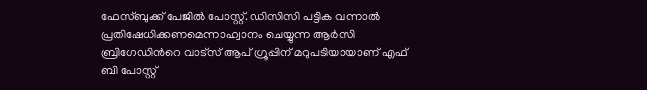ഫേസ്ബുക്ക് പേജിൽ പോസ്റ്റ്. ഡിസിസി പട്ടിക വന്നാൽ പ്രതിഷേധിക്കണമെന്നാഹ്വാനം ചെയ്യുന്ന ആർസി ബ്രിഗേഡിന്‍റെ വാട്സ് ആപ് ഗ്രൂപ്പിന് മറുപടിയായാണ് എഫ് ബി പോസ്റ്റ്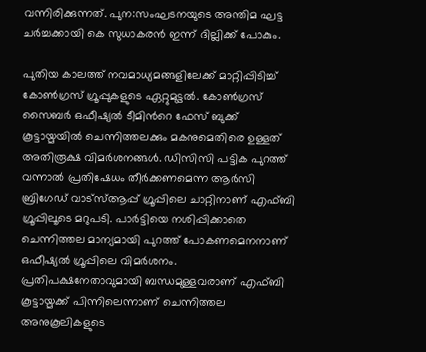വന്നിരിക്കുന്നത്. പുന:സംഘടനയുടെ അന്തിമ ഘട്ട ചർച്ചക്കായി കെ സുധാകരൻ ഇന്ന് ദില്ലിക്ക് പോകും.

പുതിയ കാലത്ത് നവമാധ്യമങ്ങളിലേക്ക് മാറ്റിപ്പിടിച്ച് കോൺഗ്രസ് ഗ്രൂപ്പുകളുടെ ഏറ്റുമുട്ടൽ. കോൺഗ്രസ് സൈബർ ഒഫീഷ്യൽ ടീമിൻറെ ഫേസ് ബുക്ക് കൂട്ടായ്മയിൽ ചെന്നിത്തലക്കും മകനുമെതിരെ ഉള്ളത് അതിരൂക്ഷ വിമർശനങ്ങൾ. ഡിസിസി പട്ടിക പുറത്ത് വന്നാൽ പ്രതിഷേധം തീർക്കണമെന്ന ആർസി ബ്രിഗേഡ് വാട്സ്ആപ്പ് ഗ്രൂപ്പിലെ ചാറ്റിനാണ് എഫ്ബി ഗ്രൂപ്പിലൂടെ മറുപടി. പാർട്ടിയെ നശിപ്പിക്കാതെ ചെന്നിത്തല മാന്യമായി പുറത്ത് പോകണമെനനാണ് ഒഫീഷ്യൽ ഗ്രൂപ്പിലെ വിമർശനം. പ്രതിപക്ഷനേതാവുമായി ബന്ധമുള്ളവരാണ് എഫ്ബി കൂട്ടായ്മക്ക് പിന്നിലെന്നാണ് ചെന്നിത്തല അനുകൂലികളുടെ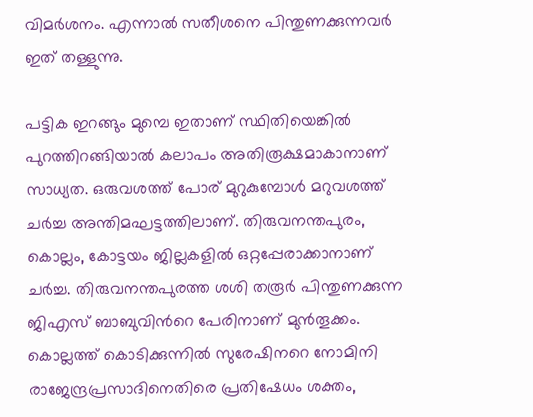വിമർശനം. എന്നാൽ സതീശനെ പിന്തുണക്കുന്നവർ ഇത് തള്ളുന്നു.

പട്ടിക ഇറങ്ങും മുമ്പെ ഇതാണ് സ്ഥിതിയെങ്കിൽ പുറത്തിറങ്ങിയാൽ കലാപം അതിരൂക്ഷമാകാനാണ് സാധ്യത. ഒരുവശത്ത് പോര് മുറുകുമ്പോൾ മറുവശത്ത് ചർച്ച അന്തിമഘട്ടത്തിലാണ്. തിരുവനന്തപുരം, കൊല്ലം, കോട്ടയം ജില്ലകളിൽ ഒറ്റപ്പേരാക്കാനാണ് ചർച്ച. തിരുവനന്തപുരത്ത ശശി തരൂർ പിന്തുണക്കുന്ന ജിഎസ് ബാബുവിന്‍റെ പേരിനാണ് മുൻതൂക്കം. കൊല്ലത്ത് കൊടിക്കുന്നിൽ സുരേഷിനറെ നോമിനി രാജേന്ദ്രപ്രസാദിനെതിരെ പ്രതിഷേധം ശക്തം,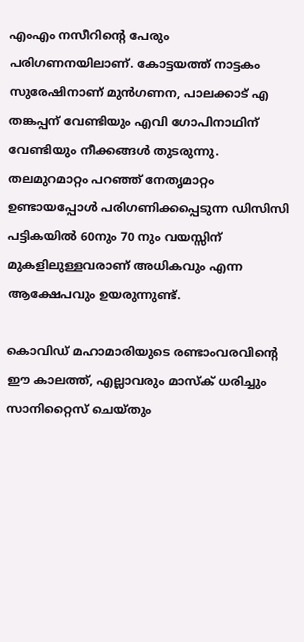എംഎം നസീറിന്‍റെ പേരും പരിഗണനയിലാണ്. കോട്ടയത്ത് നാട്ടകം സുരേഷിനാണ് മുൻഗണന, പാലക്കാട് എ തങ്കപ്പന് വേണ്ടിയും എവി ഗോപിനാഥിന് വേണ്ടിയും നീക്കങ്ങൾ തുടരുന്നു. തലമുറമാറ്റം പറഞ്ഞ് നേതൃമാറ്റം ഉണ്ടായപ്പോൾ പരിഗണിക്കപ്പെടുന്ന ഡിസിസി പട്ടികയിൽ 60നും 70 നും വയസ്സിന് മുകളിലുള്ളവരാണ് അധികവും എന്ന ആക്ഷേപവും ഉയരുന്നുണ്ട്.

കൊവിഡ് മഹാമാരിയുടെ രണ്ടാംവരവിന്റെ ഈ കാലത്ത്, എല്ലാവരും മാസ്‌ക് ധരിച്ചും സാനിറ്റൈസ് ചെയ്തും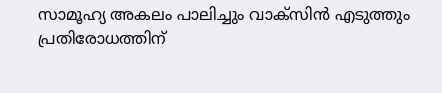സാമൂഹ്യ അകലം പാലിച്ചും വാക്‌സിന്‍ എടുത്തും പ്രതിരോധത്തിന്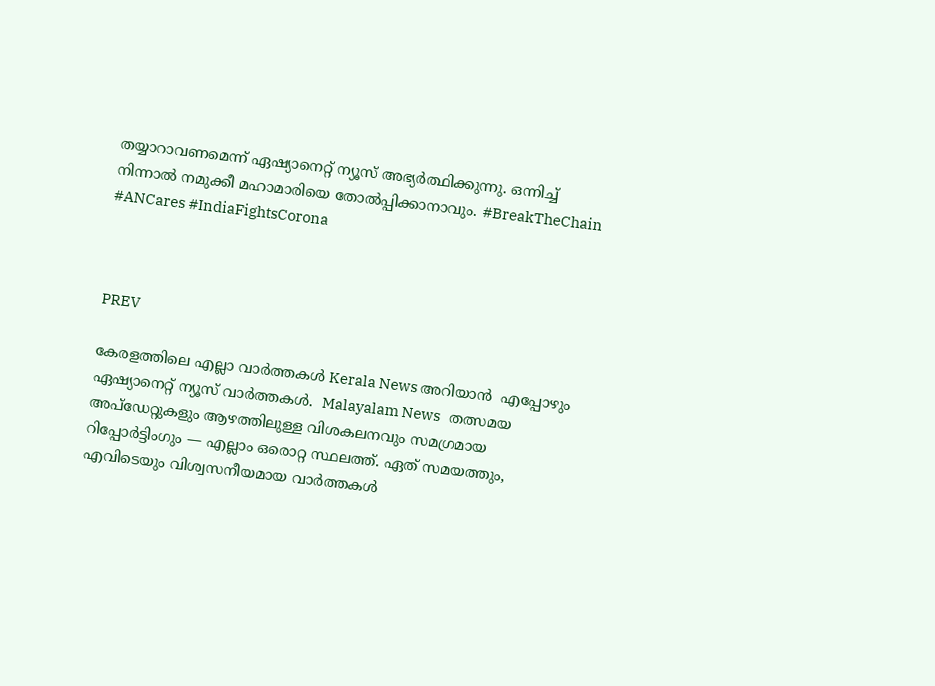തയ്യാറാവണമെന്ന് ഏഷ്യാനെറ്റ് ന്യൂസ് അഭ്യര്‍ത്ഥിക്കുന്നു. ഒന്നിച്ച് നിന്നാല്‍ നമുക്കീ മഹാമാരിയെ തോല്‍പ്പിക്കാനാവും. #BreakTheChain #ANCares #IndiaFightsCorona



PREV

കേരളത്തിലെ എല്ലാ വാർത്തകൾ Kerala News അറിയാൻ  എപ്പോഴും ഏഷ്യാനെറ്റ് ന്യൂസ് വാർത്തകൾ.  Malayalam News   തത്സമയ അപ്‌ഡേറ്റുകളും ആഴത്തിലുള്ള വിശകലനവും സമഗ്രമായ റിപ്പോർട്ടിംഗും — എല്ലാം ഒരൊറ്റ സ്ഥലത്ത്. ഏത് സമയത്തും, എവിടെയും വിശ്വസനീയമായ വാർത്തകൾ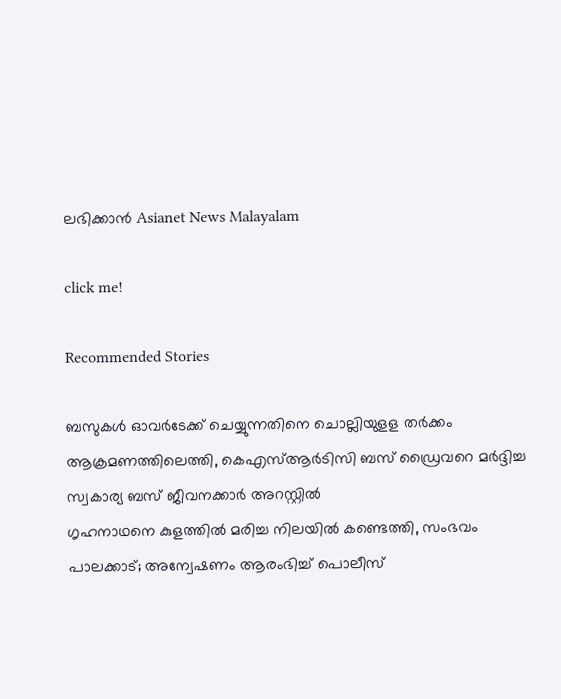ലഭിക്കാൻ Asianet News Malayalam

click me!

Recommended Stories

ബസുകൾ ഓവർടേക്ക് ചെയ്യുന്നതിനെ ചൊല്ലിയുളള തർക്കം ആക്രമണത്തിലെത്തി, കെഎസ്ആർടിസി ബസ് ഡ്രൈവറെ മർദ്ദിച്ച സ്വകാര്യ ബസ് ജീവനക്കാർ അറസ്റ്റിൽ
ഗൃഹനാഥനെ കുളത്തിൽ മരിച്ച നിലയിൽ കണ്ടെത്തി, സംഭവം പാലക്കാട്; അന്വേഷണം ആരംഭിച്ച് പൊലീസ്